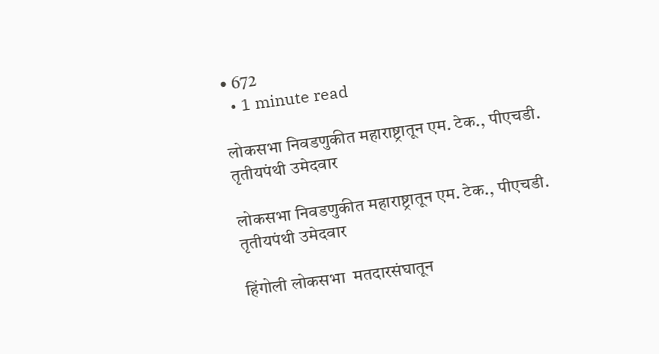• 672
  • 1 minute read

लोकसभा निवडणुकीत महाराष्ट्रातून एम. टेक., पीएचडी. तृतीयपंथी उमेदवार

लोकसभा निवडणुकीत महाराष्ट्रातून एम. टेक., पीएचडी. तृतीयपंथी उमेदवार

हिंगोली लोकसभा  मतदारसंघातून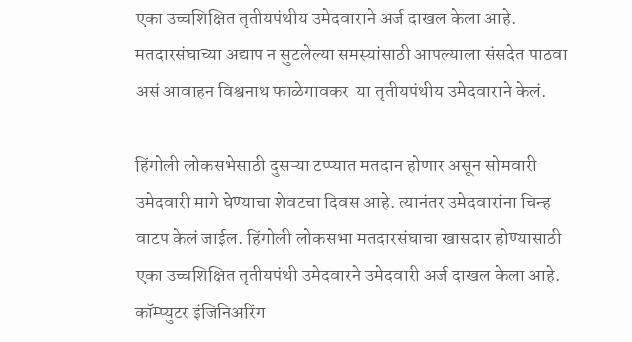एका उच्चशिक्षित तृतीयपंथीय उमेदवाराने अर्ज दाखल केला आहे. मतदारसंघाच्या अद्याप न सुटलेल्या समस्यांसाठी आपल्याला संसदेत पाठवा असं आवाहन विश्वनाथ फाळेगावकर  या तृतीयपंथीय उमेदवाराने केलं.

हिंगोली लोकसभेसाठी दुसऱ्या टप्प्यात मतदान होणार असून सोमवारी उमेदवारी मागे घेण्याचा शेवटचा दिवस आहे. त्यानंतर उमेदवारांना चिन्ह वाटप केलं जाईल. हिंगोली लोकसभा मतदारसंघाचा खासदार होण्यासाठी एका उच्चशिक्षित तृतीयपंथी उमेदवारने उमेदवारी अर्ज दाखल केला आहे.  कॉम्प्युटर इंजिनिअरिंग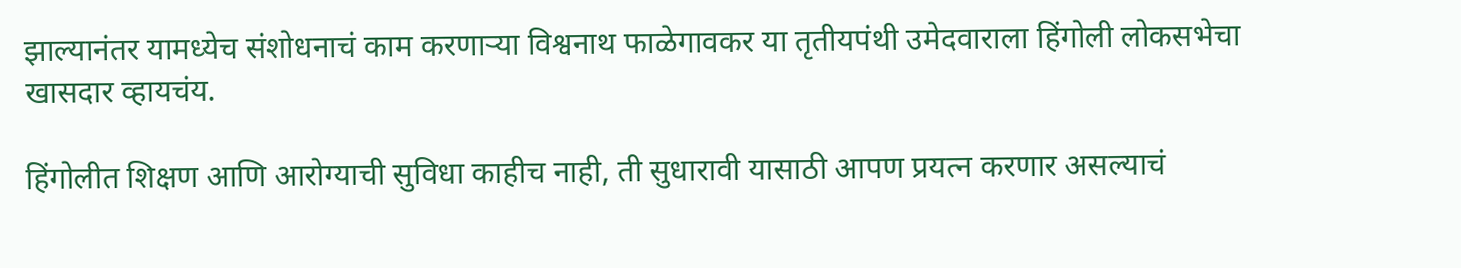झाल्यानंतर यामध्येच संशोधनाचं काम करणाऱ्या विश्वनाथ फाळेगावकर या तृतीयपंथी उमेदवाराला हिंगोली लोकसभेचा खासदार व्हायचंय.

हिंगोलीत शिक्षण आणि आरोग्याची सुविधा काहीच नाही, ती सुधारावी यासाठी आपण प्रयत्न करणार असल्याचं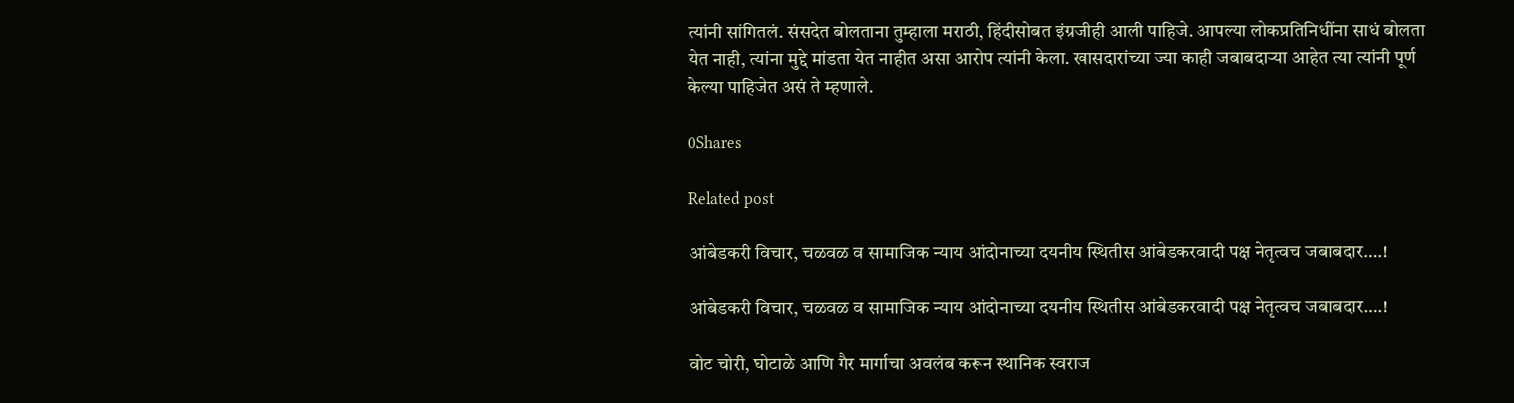त्यांनी सांगितलं. संसदेत बोलताना तुम्हाला मराठी, हिंदीसोबत इंग्रजीही आली पाहिजे. आपल्या लोकप्रतिनिधींना साधं बोलता येत नाही, त्यांना मुद्दे मांडता येत नाहीत असा आरोप त्यांनी केला. खासदारांच्या ज्या काही जबाबदाऱ्या आहेत त्या त्यांनी पूर्ण केल्या पाहिजेत असं ते म्हणाले.

0Shares

Related post

आंबेडकरी विचार, चळवळ व सामाजिक न्याय आंदोनाच्या दयनीय स्थितीस आंबेडकरवादी पक्ष नेतृत्वच जबाबदार….!

आंबेडकरी विचार, चळवळ व सामाजिक न्याय आंदोनाच्या दयनीय स्थितीस आंबेडकरवादी पक्ष नेतृत्वच जबाबदार….!

वोट चोरी, घोटाळे आणि गैर मार्गाचा अवलंब करून स्थानिक स्वराज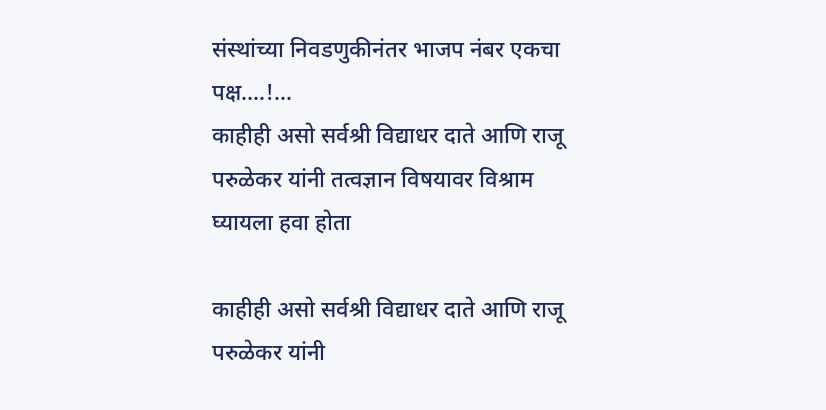संस्थांच्या निवडणुकीनंतर भाजप नंबर एकचा पक्ष….!…
काहीही असो सर्वश्री विद्याधर दाते आणि राजू परुळेकर यांनी तत्वज्ञान विषयावर विश्राम घ्यायला हवा होता

काहीही असो सर्वश्री विद्याधर दाते आणि राजू परुळेकर यांनी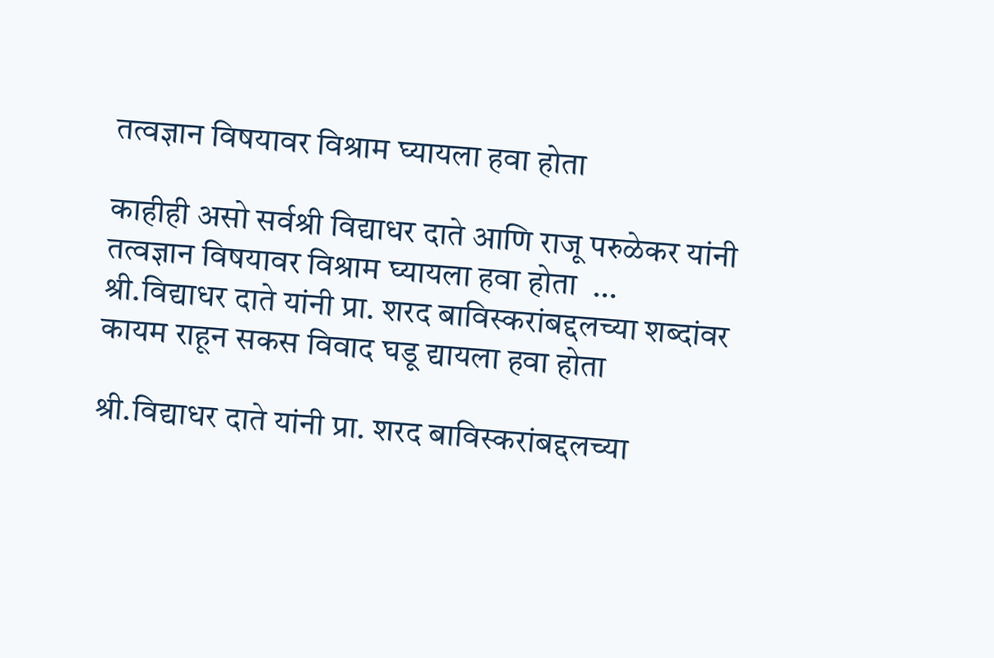तत्वज्ञान विषयावर विश्राम घ्यायला हवा होता

काहीही असो सर्वश्री विद्याधर दाते आणि राजू परुळेकर यांनी तत्वज्ञान विषयावर विश्राम घ्यायला हवा होता  …
श्री.विद्याधर दाते यांनी प्रा. शरद बाविस्करांबद्दलच्या शब्दांवर कायम राहून सकस विवाद घडू द्यायला हवा होता

श्री.विद्याधर दाते यांनी प्रा. शरद बाविस्करांबद्दलच्या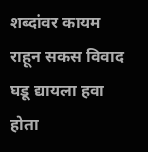शब्दांवर कायम राहून सकस विवाद घडू द्यायला हवा होता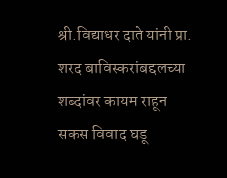श्री.विद्याधर दाते यांनी प्रा. शरद बाविस्करांबद्दलच्या शब्दांवर कायम राहून सकस विवाद घडू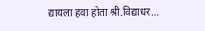द्यायला हवा होता श्री.विद्याधर…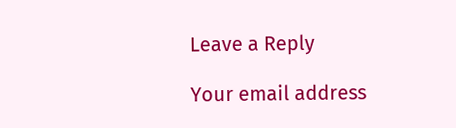Leave a Reply

Your email address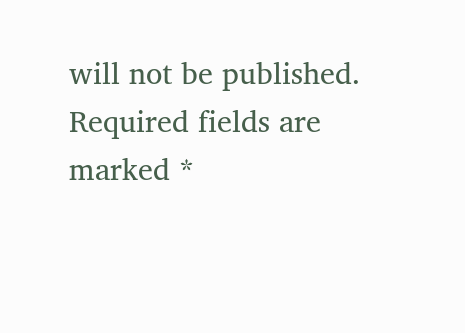will not be published. Required fields are marked *